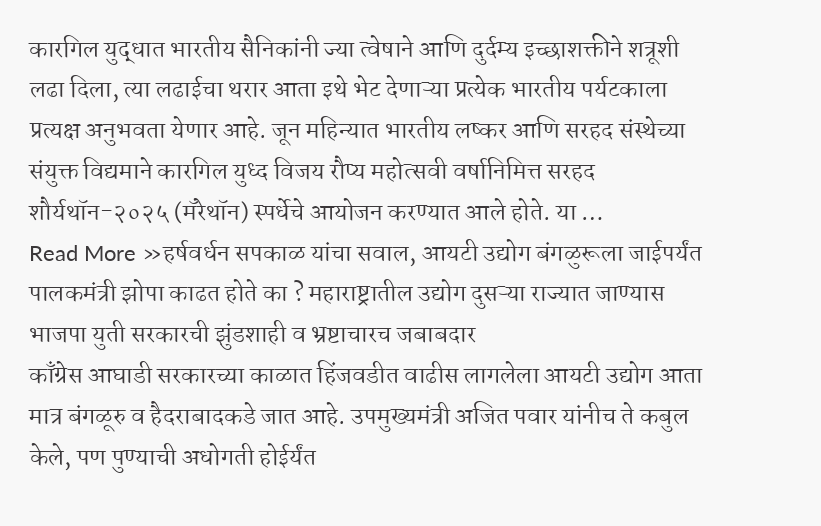कारगिल युद्धात भारतीय सैनिकांनी ज्या त्वेषाने आणि दुर्दम्य इच्छाशक्तीने शत्रूशी लढा दिला, त्या लढाईचा थरार आता इथे भेट देणाऱ्या प्रत्येक भारतीय पर्यटकाला प्रत्यक्ष अनुभवता येणार आहे. जून महिन्यात भारतीय लष्कर आणि सरहद संस्थेच्या संयुक्त विद्यमाने कारगिल युध्द विजय रौप्य महोत्सवी वर्षानिमित्त सरहद शौर्यथॉन-२०२५ (मॅरेथॉन) स्पर्धेचे आयोजन करण्यात आले होते. या …
Read More »हर्षवर्धन सपकाळ यांचा सवाल, आयटी उद्योग बंगळुरूला जाईपर्यंत पालकमंत्री झोपा काढत होते का ? महाराष्ट्रातील उद्योग दुसऱ्या राज्यात जाण्यास भाजपा युती सरकारची झुंडशाही व भ्रष्टाचारच जबाबदार
काँग्रेस आघाडी सरकारच्या काळात हिंजवडीत वाढीस लागलेला आयटी उद्योग आता मात्र बंगळूरु व हैदराबादकडे जात आहे. उपमुख्यमंत्री अजित पवार यांनीच ते कबुल केले, पण पुण्याची अधोगती होईर्यंत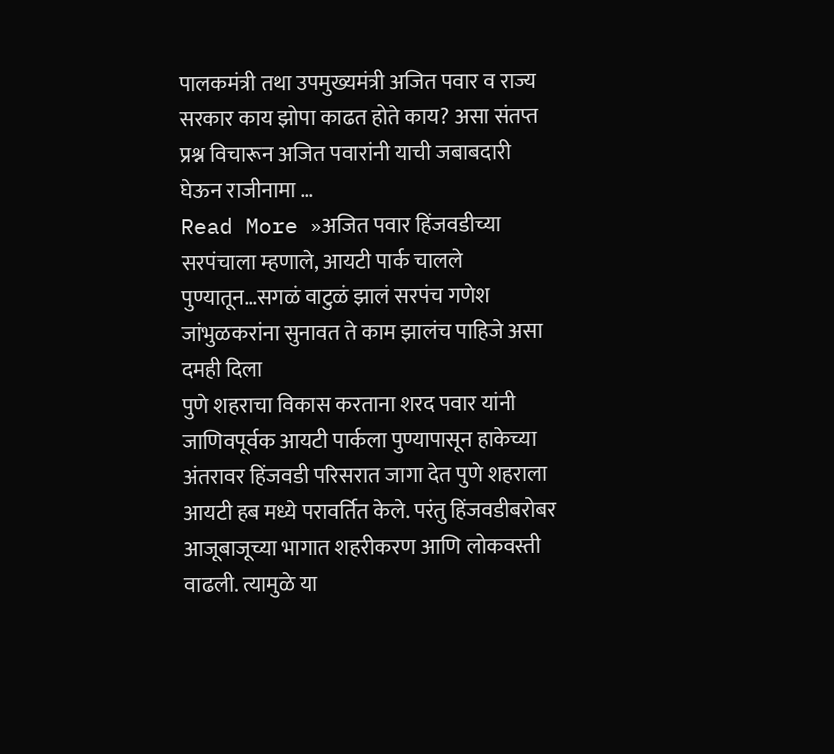पालकमंत्री तथा उपमुख्यमंत्री अजित पवार व राज्य सरकार काय झोपा काढत होते काय? असा संतप्त प्रश्न विचारून अजित पवारांनी याची जबाबदारी घेऊन राजीनामा …
Read More »अजित पवार हिंजवडीच्या सरपंचाला म्हणाले, आयटी पार्क चालले पुण्यातून…सगळं वाटुळं झालं सरपंच गणेश जांभुळकरांना सुनावत ते काम झालंच पाहिजे असा दमही दिला
पुणे शहराचा विकास करताना शरद पवार यांनी जाणिवपूर्वक आयटी पार्कला पुण्यापासून हाकेच्या अंतरावर हिंजवडी परिसरात जागा देत पुणे शहराला आयटी हब मध्ये परावर्तित केले. परंतु हिंजवडीबरोबर आजूबाजूच्या भागात शहरीकरण आणि लोकवस्ती वाढली. त्यामुळे या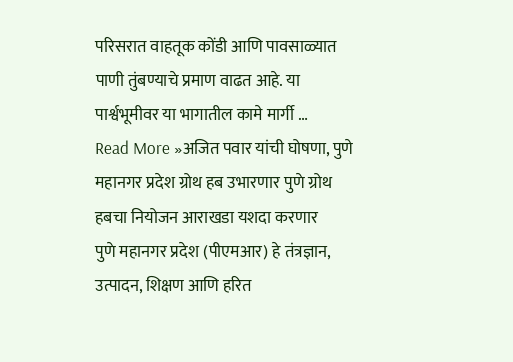परिसरात वाहतूक कोंडी आणि पावसाळ्यात पाणी तुंबण्याचे प्रमाण वाढत आहे. या पार्श्वभूमीवर या भागातील कामे मार्गी …
Read More »अजित पवार यांची घोषणा, पुणे महानगर प्रदेश ग्रोथ हब उभारणार पुणे ग्रोथ हबचा नियोजन आराखडा यशदा करणार
पुणे महानगर प्रदेश (पीएमआर) हे तंत्रज्ञान, उत्पादन, शिक्षण आणि हरित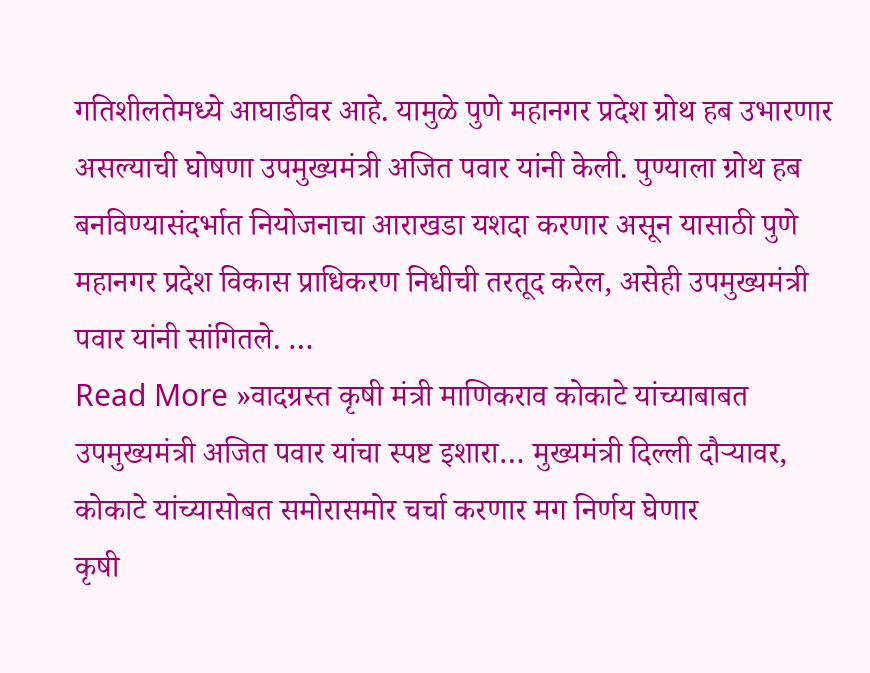गतिशीलतेमध्ये आघाडीवर आहे. यामुळे पुणे महानगर प्रदेश ग्रोथ हब उभारणार असल्याची घोषणा उपमुख्यमंत्री अजित पवार यांनी केली. पुण्याला ग्रोथ हब बनविण्यासंदर्भात नियोजनाचा आराखडा यशदा करणार असून यासाठी पुणे महानगर प्रदेश विकास प्राधिकरण निधीची तरतूद करेल, असेही उपमुख्यमंत्री पवार यांनी सांगितले. …
Read More »वादग्रस्त कृषी मंत्री माणिकराव कोकाटे यांच्याबाबत उपमुख्यमंत्री अजित पवार यांचा स्पष्ट इशारा… मुख्यमंत्री दिल्ली दौऱ्यावर, कोकाटे यांच्यासोबत समोरासमोर चर्चा करणार मग निर्णय घेणार
कृषी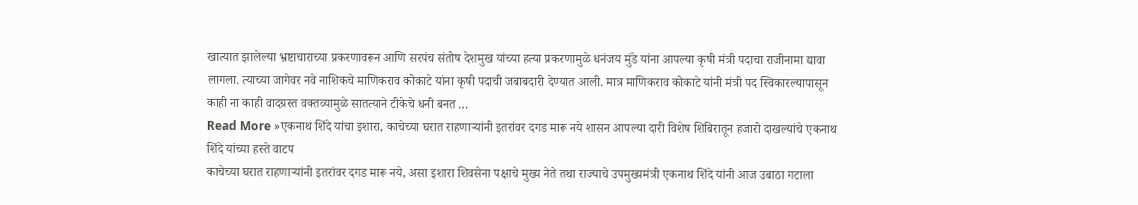खात्यात झालेल्या भ्रष्टाचाराच्या प्रकरणावरून आणि सरपंच संतोष देशमुख यांच्या हत्या प्रकरणामुळे धनंजय मुंडे यांना आपल्या कृषी मंत्री पदाचा राजीनामा द्यावा लागला. त्याच्या जागेवर नवे नाशिकचे माणिकराव कोकाटे यांना कृषी पदाची जबाबदारी देण्यात आली. मात्र माणिकराव कोकाटे यांनी मंत्री पद स्विकारल्यापासून काही ना काही वादग्रस्त वक्तव्यामुळे सातत्याने टीकेचे धनी बनत …
Read More »एकनाथ शिंदे यांचा इशारा, काचेच्या घरात राहणाऱ्यांनी इतरांवर दगड मारू नये शासन आपल्या दारी विशेष शिबिरातून हजारो दाखल्यांचे एकनाथ शिंदे यांच्या हस्ते वाटप
काचेच्या घरात राहणाऱ्यांनी इतरांवर दगड मारू नये, असा इशारा शिवसेना पक्षाचे मुख्य नेते तथा राज्याचे उपमुख्यमंत्री एकनाथ शिंदे यांनी आज उबाठा गटाला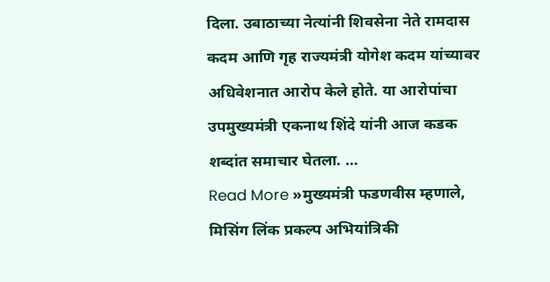दिला. उबाठाच्या नेत्यांनी शिवसेना नेते रामदास कदम आणि गृह राज्यमंत्री योगेश कदम यांच्यावर अधिवेशनात आरोप केले होते. या आरोपांचा उपमुख्यमंत्री एकनाथ शिंदे यांनी आज कडक शब्दांत समाचार घेतला. …
Read More »मुख्यमंत्री फडणवीस म्हणाले, मिसिंग लिंक प्रकल्प अभियांत्रिकी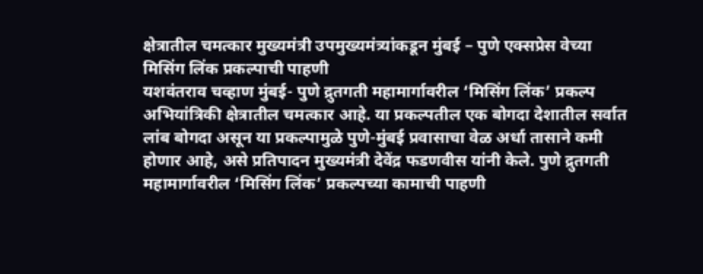क्षेत्रातील चमत्कार मुख्यमंत्री उपमुख्यमंत्र्यांकडून मुंबई – पुणे एक्सप्रेस वेच्या मिसिंग लिंक प्रकल्पाची पाहणी
यशवंतराव चव्हाण मुंबई- पुणे द्रुतगती महामार्गावरील ‘मिसिंग लिंक’ प्रकल्प अभियांत्रिकी क्षेत्रातील चमत्कार आहे. या प्रकल्पतील एक बोगदा देशातील सर्वात लांब बोगदा असून या प्रकल्पामुळे पुणे-मुंबई प्रवासाचा वेळ अर्धा तासाने कमी होणार आहे, असे प्रतिपादन मुख्यमंत्री देवेंद्र फडणवीस यांनी केले. पुणे द्रुतगती महामार्गावरील ‘मिसिंग लिंक’ प्रकल्पच्या कामाची पाहणी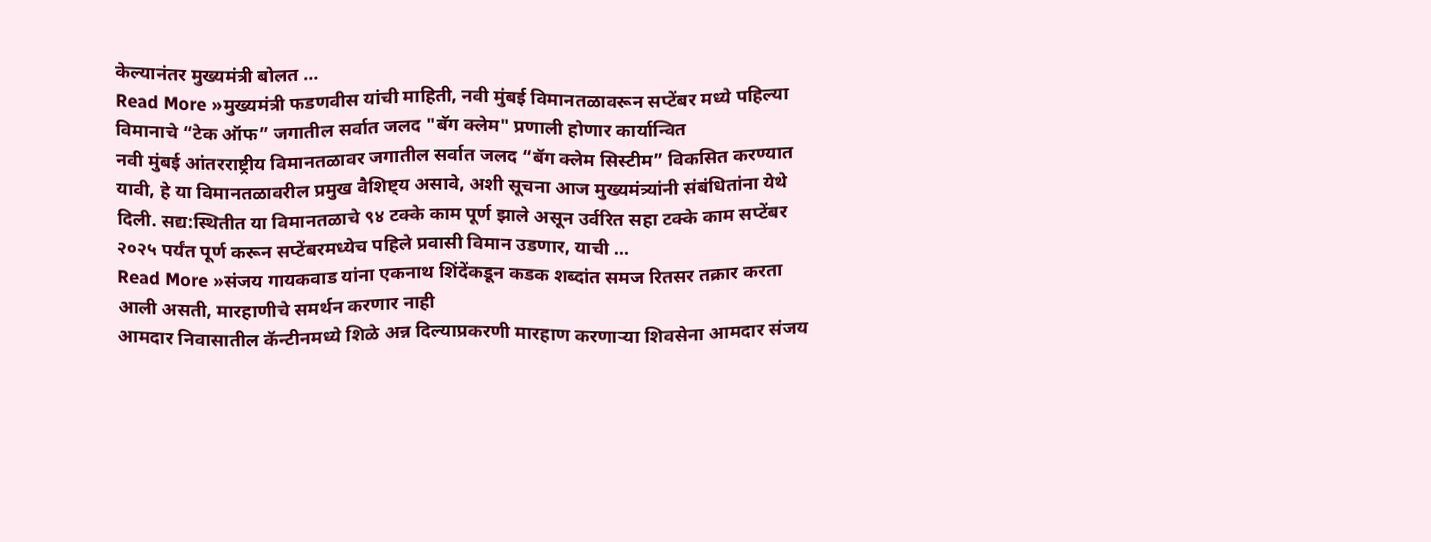केल्यानंतर मुख्यमंत्री बोलत …
Read More »मुख्यमंत्री फडणवीस यांची माहिती, नवी मुंबई विमानतळावरून सप्टेंबर मध्ये पहिल्या विमानाचे “टेक ऑफ” जगातील सर्वात जलद "बॅग क्लेम" प्रणाली होणार कार्यान्वित
नवी मुंबई आंतरराष्ट्रीय विमानतळावर जगातील सर्वात जलद “बॅग क्लेम सिस्टीम” विकसित करण्यात यावी, हे या विमानतळावरील प्रमुख वैशिष्ट्य असावे, अशी सूचना आज मुख्यमंत्र्यांनी संबंधितांना येथे दिली. सद्य:स्थितीत या विमानतळाचे ९४ टक्के काम पूर्ण झाले असून उर्वरित सहा टक्के काम सप्टेंबर २०२५ पर्यंत पूर्ण करून सप्टेंबरमध्येच पहिले प्रवासी विमान उडणार, याची …
Read More »संजय गायकवाड यांना एकनाथ शिंदेंकडून कडक शब्दांत समज रितसर तक्रार करता आली असती, मारहाणीचे समर्थन करणार नाही
आमदार निवासातील कॅन्टीनमध्ये शिळे अन्न दिल्याप्रकरणी मारहाण करणाऱ्या शिवसेना आमदार संजय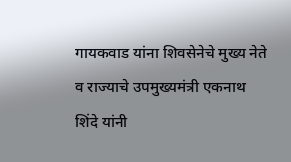गायकवाड यांना शिवसेनेचे मुख्य नेते व राज्याचे उपमुख्यमंत्री एकनाथ शिंदे यांनी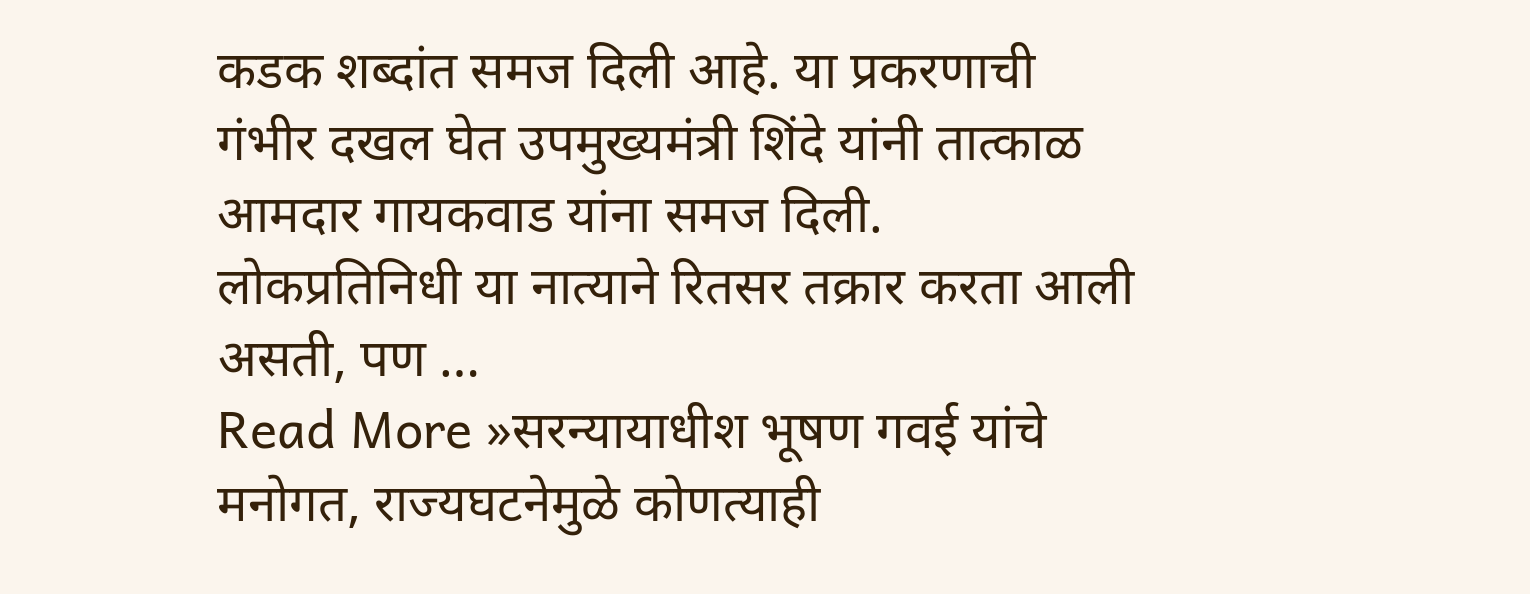कडक शब्दांत समज दिली आहे. या प्रकरणाची गंभीर दखल घेत उपमुख्यमंत्री शिंदे यांनी तात्काळ आमदार गायकवाड यांना समज दिली. लोकप्रतिनिधी या नात्याने रितसर तक्रार करता आली असती, पण …
Read More »सरन्यायाधीश भूषण गवई यांचे मनोगत, राज्यघटनेमुळे कोणत्याही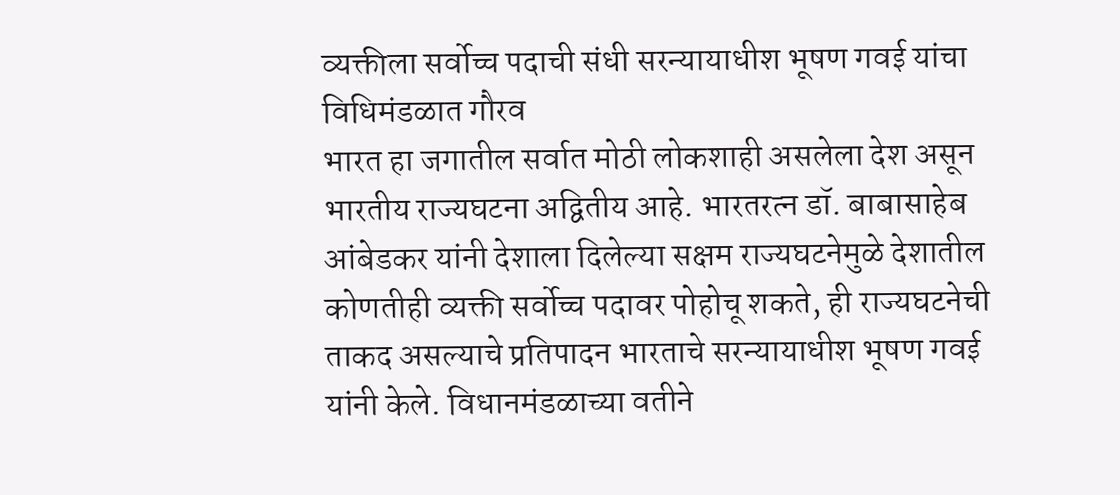व्यक्तीला सर्वोच्च पदाची संधी सरन्यायाधीश भूषण गवई यांचा विधिमंडळात गौरव
भारत हा जगातील सर्वात मोठी लोकशाही असलेला देश असून भारतीय राज्यघटना अद्वितीय आहे. भारतरत्न डॉ. बाबासाहेब आंबेडकर यांनी देशाला दिलेल्या सक्षम राज्यघटनेमुळे देशातील कोणतीही व्यक्ती सर्वोच्च पदावर पोहोचू शकते, ही राज्यघटनेची ताकद असल्याचे प्रतिपादन भारताचे सरन्यायाधीश भूषण गवई यांनी केले. विधानमंडळाच्या वतीने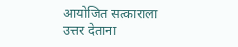आयोजित सत्काराला उत्तर देताना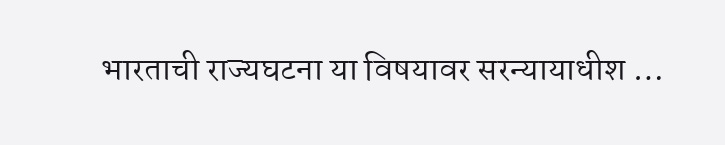भारताची राज्यघटना या विषयावर सरन्यायाधीश …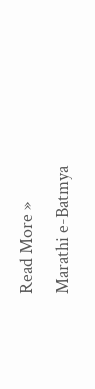Read More »
Marathi e-Batmya